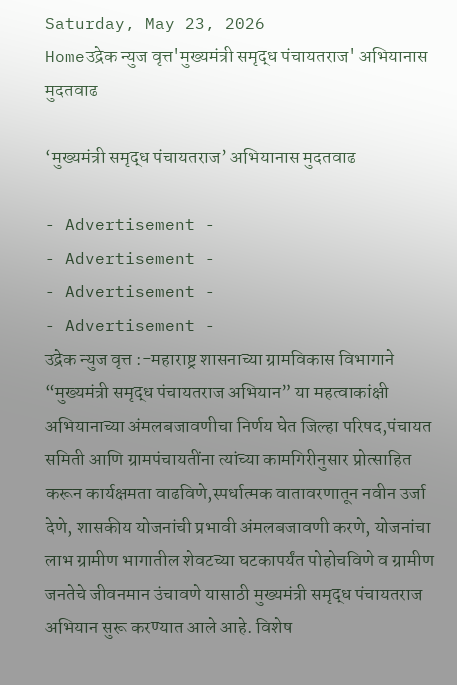Saturday, May 23, 2026
Homeउद्रेक न्युज वृत्त'मुख्यमंत्री समृद्ध पंचायतराज' अभियानास मुदतवाढ

‘मुख्यमंत्री समृद्ध पंचायतराज’ अभियानास मुदतवाढ

- Advertisement -
- Advertisement -
- Advertisement -
- Advertisement -
उद्रेक न्युज वृत्त :-महाराष्ट्र शासनाच्या ग्रामविकास विभागाने “मुख्यमंत्री समृद्ध पंचायतराज अभियान” या महत्वाकांक्षी अभियानाच्या अंमलबजावणीचा निर्णय घेत जिल्हा परिषद,पंचायत समिती आणि ग्रामपंचायतींना त्यांच्या कामगिरीनुसार प्रोत्साहित करून कार्यक्षमता वाढविणे,स्पर्धात्मक वातावरणातून नवीन उर्जा देणे, शासकीय योजनांची प्रभावी अंमलबजावणी करणे, योजनांचा लाभ ग्रामीण भागातील शेवटच्या घटकापर्यंत पोहोचविणे व ग्रामीण जनतेचे जीवनमान उंचावणे यासाठी मुख्यमंत्री समृद्ध पंचायतराज अभियान सुरू करण्यात आले आहे. विशेष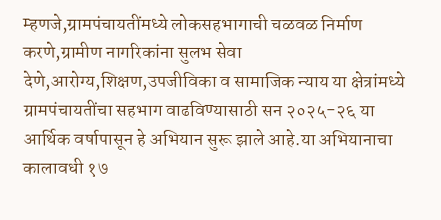म्हणजे,ग्रामपंचायतींमध्ये लोकसहभागाची चळवळ निर्माण करणे,ग्रामीण नागरिकांना सुलभ सेवा देणे,आरोग्य,शिक्षण,उपजीविका व सामाजिक न्याय या क्षेत्रांमध्ये ग्रामपंचायतींचा सहभाग वाढविण्यासाठी सन २०२५-२६ या आर्थिक वर्षापासून हे अभियान सुरू झाले आहे.या अभियानाचा कालावधी १७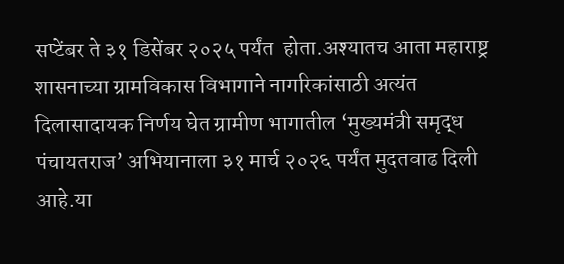सप्टेंबर ते ३१ डिसेंबर २०२५ पर्यंत  होता.अश्यातच आता महाराष्ट्र शासनाच्या ग्रामविकास विभागाने नागरिकांसाठी अत्यंत दिलासादायक निर्णय घेत ग्रामीण भागातील ‘मुख्यमंत्री समृद्ध पंचायतराज’ अभियानाला ३१ मार्च २०२६ पर्यंत मुदतवाढ दिली आहे.या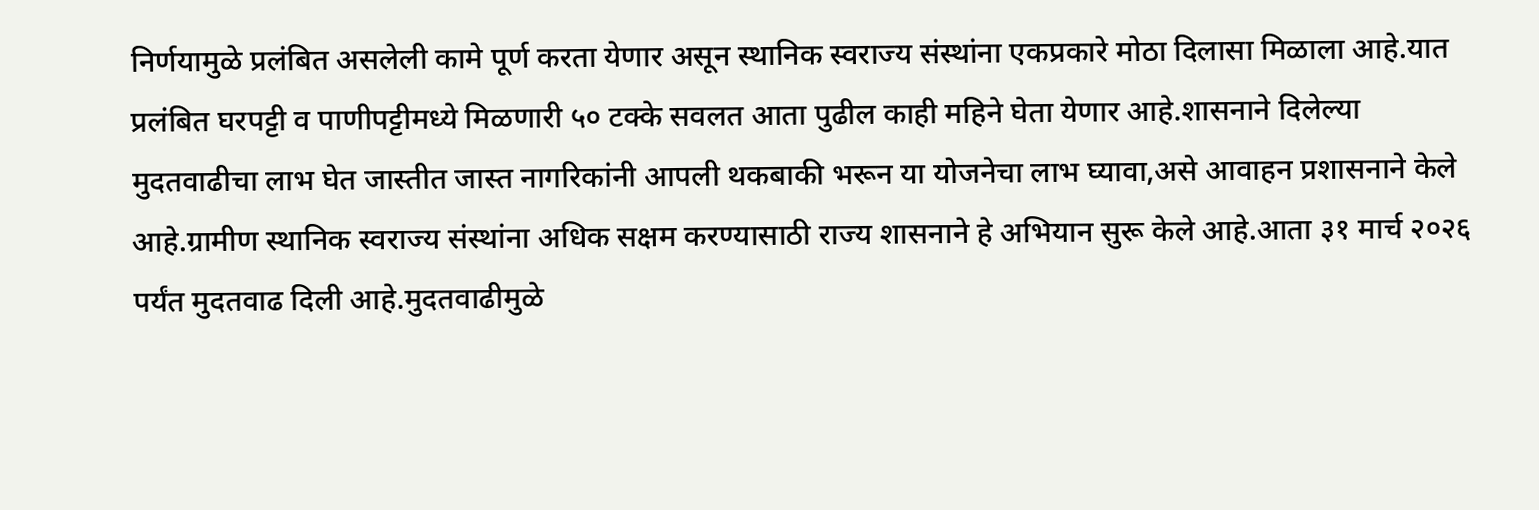निर्णयामुळे प्रलंबित असलेली कामे पूर्ण करता येणार असून स्थानिक स्वराज्य संस्थांना एकप्रकारे मोठा दिलासा मिळाला आहे.यात प्रलंबित घरपट्टी व पाणीपट्टीमध्ये मिळणारी ५० टक्के सवलत आता पुढील काही महिने घेता येणार आहे.शासनाने दिलेल्या मुदतवाढीचा लाभ घेत जास्तीत जास्त नागरिकांनी आपली थकबाकी भरून या योजनेचा लाभ घ्यावा,असे आवाहन प्रशासनाने केले आहे.ग्रामीण स्थानिक स्वराज्य संस्थांना अधिक सक्षम करण्यासाठी राज्य शासनाने हे अभियान सुरू केले आहे.आता ३१ मार्च २०२६ पर्यंत मुदतवाढ दिली आहे.मुदतवाढीमुळे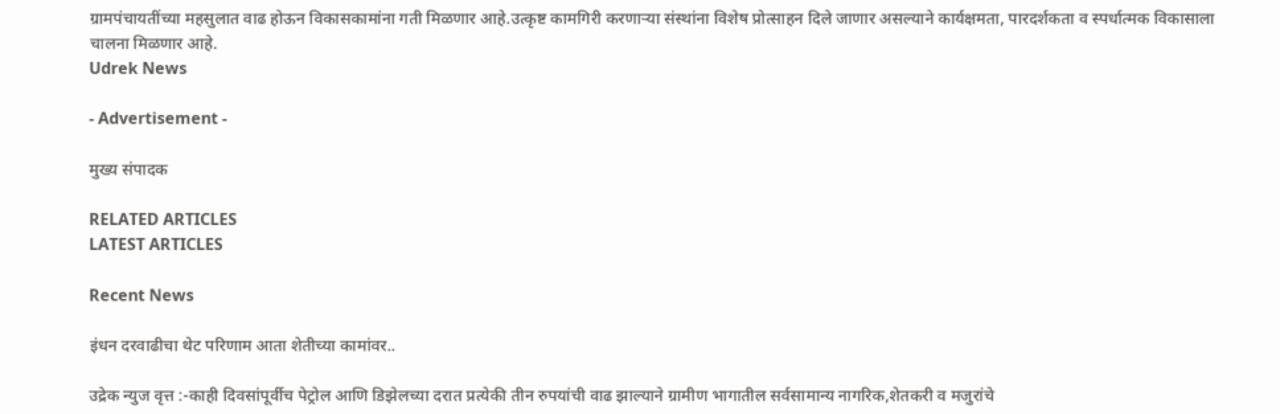ग्रामपंचायतींच्या महसुलात वाढ होऊन विकासकामांना गती मिळणार आहे.उत्कृष्ट कामगिरी करणाऱ्या संस्थांना विशेष प्रोत्साहन दिले जाणार असल्याने कार्यक्षमता, पारदर्शकता व स्पर्धात्मक विकासाला चालना मिळणार आहे.
Udrek News

- Advertisement -

मुख्य संपादक

RELATED ARTICLES
LATEST ARTICLES

Recent News

इंधन दरवाढीचा थेट परिणाम आता शेतीच्या कामांवर..

उद्रेक न्युज वृत्त :-काही दिवसांपूर्वीच पेट्रोल आणि डिझेलच्या दरात प्रत्येकी तीन रुपयांची वाढ झाल्याने ग्रामीण भागातील सर्वसामान्य नागरिक,शेतकरी व मजुरांचे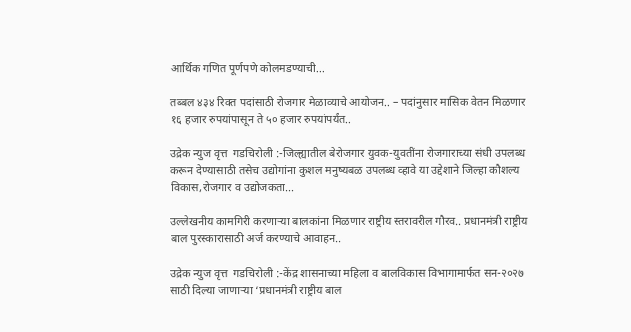आर्थिक गणित पूर्णपणे कोलमडण्याची...

तब्बल ४३४ रिक्त पदांसाठी रोजगार मेळाव्याचे आयोजन.. – पदांनुसार मासिक वेतन मिळणार १६ हजार रुपयांपासून ते ५० हजार रुपयांपर्यंत..

उद्रेक न्युज वृत्त  गडचिरोली :-जिल्ह्यातील बेरोजगार युवक-युवतींना रोजगाराच्या संधी उपलब्ध करून देण्यासाठी तसेच उद्योगांना कुशल मनुष्यबळ उपलब्ध व्हावे या उद्देशाने जिल्हा कौशल्य विकास,रोजगार व उद्योजकता...

उल्लेखनीय कामगिरी करणाऱ्या बालकांना मिळणार राष्ट्रीय स्तरावरील गौरव.. प्रधानमंत्री राष्ट्रीय बाल पुरस्कारासाठी अर्ज करण्याचे आवाहन..

उद्रेक न्युज वृत्त  गडचिरोली :-केंद्र शासनाच्या महिला व बालविकास विभागामार्फत सन-२०२७ साठी दिल्या जाणाऱ्या ‘प्रधानमंत्री राष्ट्रीय बाल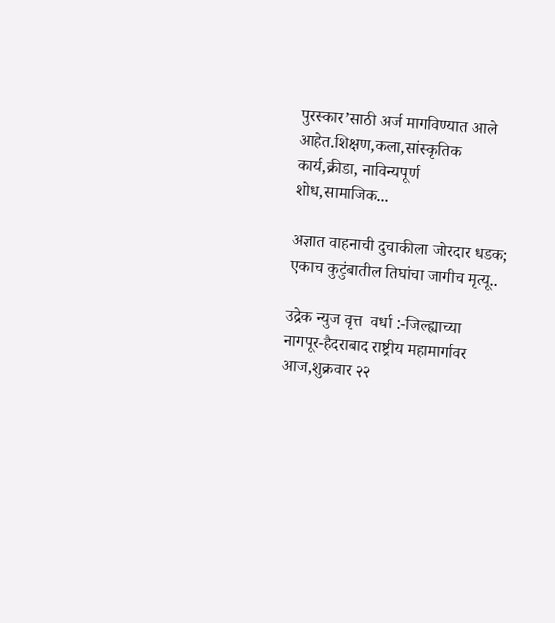पुरस्कार’साठी अर्ज मागविण्यात आले आहेत.शिक्षण,कला,सांस्कृतिक कार्य,क्रीडा, नाविन्यपूर्ण शोध,सामाजिक...

अज्ञात वाहनाची दुचाकीला जोरदार धडक; एकाच कुटुंबातील तिघांचा जागीच मृत्यू..

उद्रेक न्युज वृत्त  वर्धा :-जिल्ह्याच्या नागपूर-हैदराबाद राष्ट्रीय महामार्गावर आज,शुक्रवार २२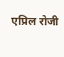एप्रिल रोजी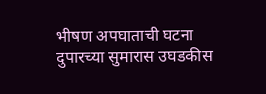भीषण अपघाताची घटना दुपारच्या सुमारास उघडकीस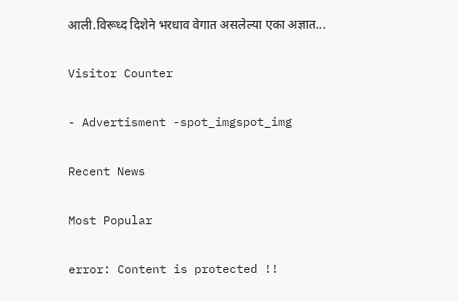आली.विरूध्द दिशेने भरधाव वेगात असलेल्या एका अज्ञात...

Visitor Counter

- Advertisment -spot_imgspot_img

Recent News

Most Popular

error: Content is protected !!